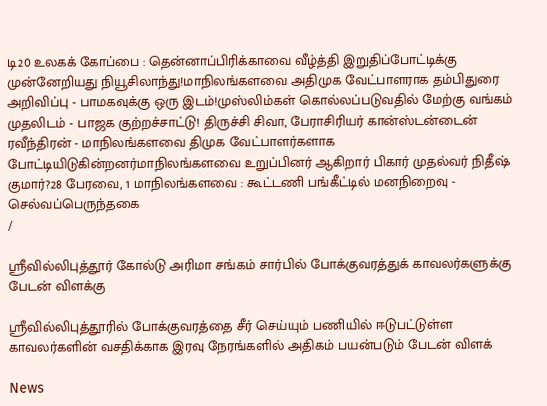டி20 உலகக் கோப்பை : தென்னாப்பிரிக்காவை வீழ்த்தி இறுதிப்போட்டிக்கு முன்னேறியது நியூசிலாந்து!மாநிலங்களவை அதிமுக வேட்பாளராக தம்பிதுரை அறிவிப்பு - பாமகவுக்கு ஒரு இடம்!முஸ்லிம்கள் கொல்லப்படுவதில் மேற்கு வங்கம் முதலிடம் - பாஜக குற்றச்சாட்டு! திருச்சி சிவா, பேராசிரியர் கான்ஸ்டன்டைன் ரவீந்திரன் - மாநிலங்களவை திமுக வேட்பாளர்களாக போட்டியிடுகின்றனர்மாநிலங்களவை உறுப்பினர் ஆகிறார் பிகார் முதல்வர் நிதீஷ் குமார்?28 பேரவை, 1 மாநிலங்களவை : கூட்டணி பங்கீட்டில் மனநிறைவு - செல்வப்பெருந்தகை
/

ஸ்ரீவில்லிபுத்தூர் கோல்டு அரிமா சங்கம் சார்பில் போக்குவரத்துக் காவலர்களுக்கு பேடன் விளக்கு

ஸ்ரீவில்லிபுத்தூரில் போக்குவரத்தை சீர் செய்யும் பணியில் ஈடுபட்டுள்ள காவலர்களின் வசதிக்காக இரவு நேரங்களில் அதிகம் பயன்படும் பேடன் விளக்

News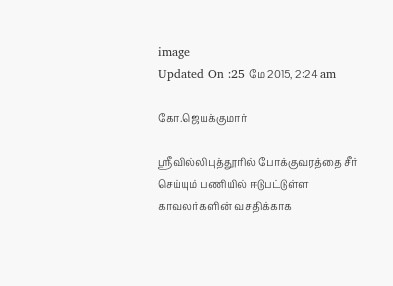image
Updated On :25 மே 2015, 2:24 am

கோ.ஜெயக்குமார்

ஸ்ரீவில்லிபுத்தூரில் போக்குவரத்தை சீர் செய்யும் பணியில் ஈடுபட்டுள்ள காவலர்களின் வசதிக்காக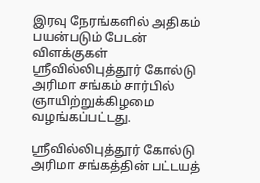இரவு நேரங்களில் அதிகம் பயன்படும் பேடன் விளக்குகள் ஸ்ரீவில்லிபுத்தூர் கோல்டு அரிமா சங்கம் சார்பில் ஞாயிற்றுக்கிழமை வழங்கப்பட்டது.

ஸ்ரீவில்லிபுத்தூர் கோல்டு அரிமா சங்கத்தின் பட்டயத்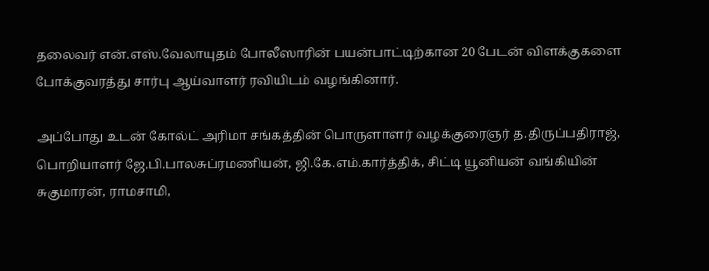தலைவர் என்.எஸ்.வேலாயுதம் போலீஸாரின் பயன்பாட்டிற்கான 20 பேடன் விளக்குகளை போக்குவரத்து சார்பு ஆய்வாளர் ரவியிடம் வழங்கினார்.

அப்போது உடன் கோல்ட் அரிமா சங்கத்தின் பொருளாளர் வழக்குரைஞர் த.திருப்பதிராஜ், பொறியாளர் ஜே.பி.பாலசுப்ரமணியன், ஜி.கே.எம்.கார்த்திக், சிட்டி யூனியன் வங்கியின் சுகுமாரன், ராமசாமி,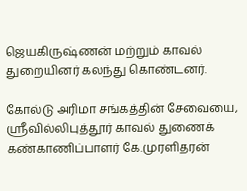ஜெயகிருஷ்ணன் மற்றும் காவல் துறையினர் கலந்து கொண்டனர்.

கோல்டு அரிமா சங்கத்தின் சேவையை, ஸ்ரீவில்லிபுத்தூர் காவல் துணைக் கண்காணிப்பாளர் கே.முரளிதரன்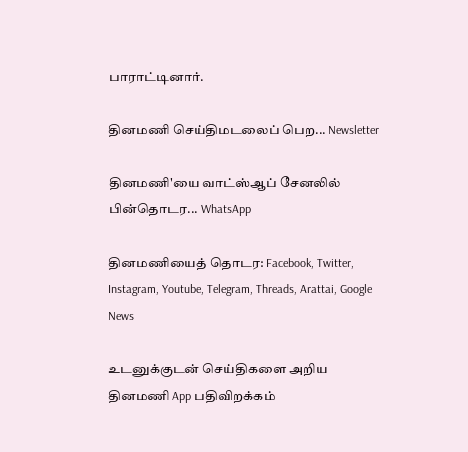பாராட்டினார்.

தினமணி செய்திமடலைப் பெற... Newsletter

தினமணி'யை வாட்ஸ்ஆப் சேனலில் பின்தொடர... WhatsApp

தினமணியைத் தொடர: Facebook, Twitter, Instagram, Youtube, Telegram, Threads, Arattai, Google News

உடனுக்குடன் செய்திகளை அறிய தினமணி App பதிவிறக்கம்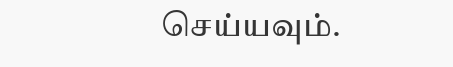செய்யவும்.